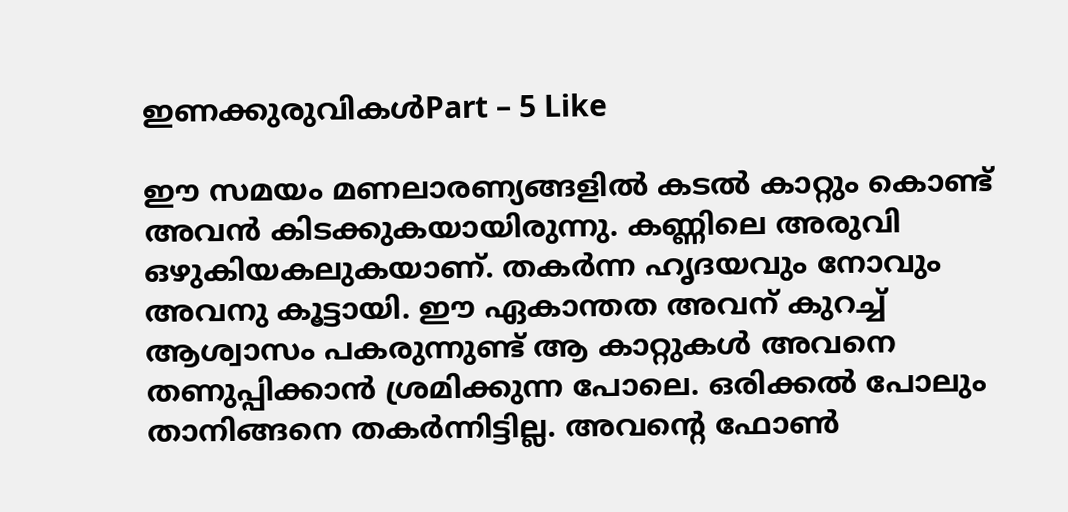ഇണക്കുരുവികൾPart – 5 Like

ഈ സമയം മണലാരണ്യങ്ങളിൽ കടൽ കാറ്റും കൊണ്ട് അവൻ കിടക്കുകയായിരുന്നു. കണ്ണിലെ അരുവി ഒഴുകിയകലുകയാണ്. തകർന്ന ഹൃദയവും നോവും അവനു കൂട്ടായി. ഈ ഏകാന്തത അവന് കുറച്ച് ആശ്വാസം പകരുന്നുണ്ട് ആ കാറ്റുകൾ അവനെ തണുപ്പിക്കാൻ ശ്രമിക്കുന്ന പോലെ. ഒരിക്കൽ പോലും താനിങ്ങനെ തകർന്നിട്ടില്ല. അവൻ്റെ ഫോൺ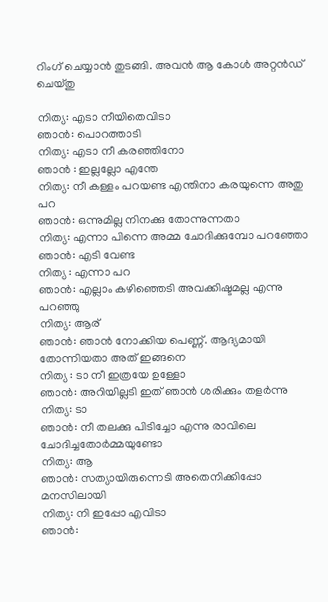റിംഗ് ചെയ്യാൻ തുടങ്ങി. അവൻ ആ കോൾ അറ്റൻഡ് ചെയ്തു

നിത്യ: എടാ നീയിതെവിടാ
ഞാൻ: പൊറത്താടി
നിത്യ: എടാ നീ കരഞ്ഞിനോ
ഞാൻ : ഇല്ലല്ലോ എന്തേ
നിത്യ: നീ കള്ളം പറയണ്ട എന്തിനാ കരയുന്നെ അതു പറ
ഞാൻ: ഒന്നുമില്ല നിനക്കു തോന്നുന്നതാ
നിത്യ: എന്നാ പിന്നെ അമ്മ ചോദിക്കുമ്പോ പറഞ്ഞോ
ഞാൻ: എടി വേണ്ട
നിത്യ : എന്നാ പറ
ഞാൻ: എല്ലാം കഴിഞ്ഞെടി അവക്കിഷ്ടമല്ല എന്നു പറഞ്ഞു
നിത്യ: ആര്
ഞാൻ: ഞാൻ നോക്കിയ പെണ്ണ്. ആദ്യമായി തോന്നിയതാ അത് ഇങ്ങനെ
നിത്യ : ടാ നീ ഇത്രയേ ഉള്ളോ
ഞാൻ: അറിയില്ലടി ഇത് ഞാൻ ശരിക്കും തളർന്നു
നിത്യ: ടാ
ഞാൻ: നീ തലക്കു പിടിച്ചോ എന്നു രാവിലെ ചോദിച്ചതോർമ്മയുണ്ടോ
നിത്യ: ആ
ഞാൻ: സത്യായിരുന്നെടി അതെനിക്കിപ്പോ മനസിലായി
നിത്യ: നി ഇപ്പോ എവിടാ
ഞാൻ: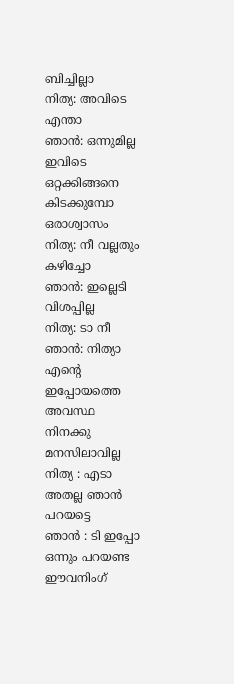ബിച്ചില്ലാ
നിത്യ: അവിടെ എന്താ
ഞാൻ: ഒന്നുമില്ല ഇവിടെ ഒറ്റക്കിങ്ങനെ കിടക്കുമ്പോ ഒരാശ്വാസം
നിത്യ: നീ വല്ലതും കഴിച്ചോ
ഞാൻ: ഇല്ലെടി വിശപ്പില്ല
നിത്യ: ടാ നീ
ഞാൻ: നിത്യാ എൻ്റെ ഇപ്പോയത്തെ അവസ്ഥ നിനക്കു മനസിലാവില്ല
നിത്യ : എടാ അതല്ല ഞാൻ പറയട്ടെ
ഞാൻ : ടി ഇപ്പോ ഒന്നും പറയണ്ട ഈവനിംഗ്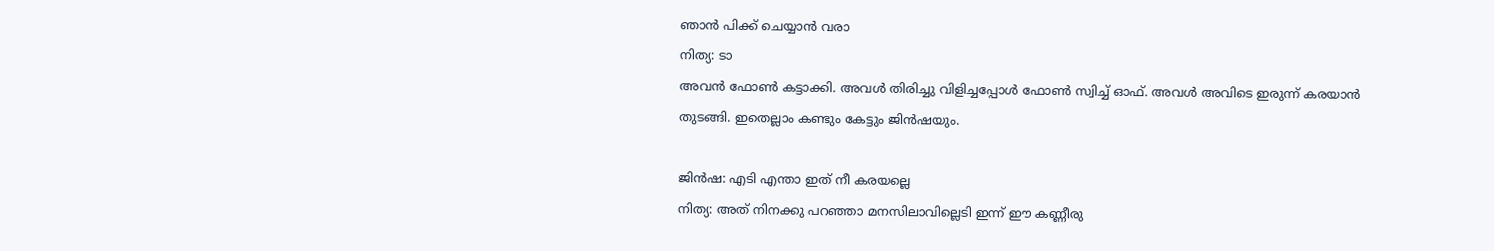ഞാൻ പിക്ക് ചെയ്യാൻ വരാ
നിത്യ: ടാ
അവൻ ഫോൺ കട്ടാക്കി. അവൾ തിരിച്ചു വിളിച്ചപ്പോൾ ഫോൺ സ്വിച്ച് ഓഫ്. അവൾ അവിടെ ഇരുന്ന് കരയാൻ തുടങ്ങി. ഇതെല്ലാം കണ്ടും കേട്ടും ജിൻഷയും.

ജിൻഷ: എടി എന്താ ഇത് നീ കരയല്ലെ
നിത്യ: അത് നിനക്കു പറഞ്ഞാ മനസിലാവില്ലെടി ഇന്ന് ഈ കണ്ണീരു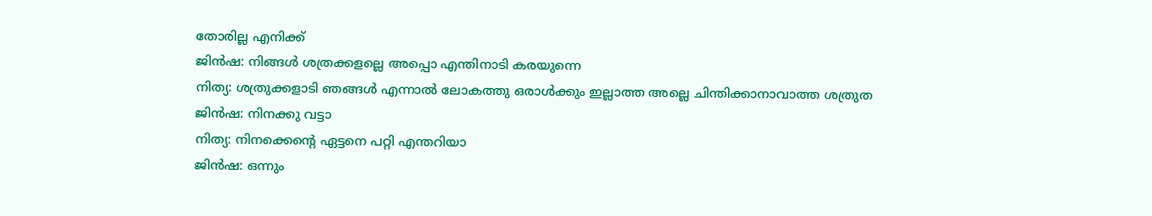തോരില്ല എനിക്ക്
ജിൻഷ: നിങ്ങൾ ശത്രക്കളല്ലെ അപ്പൊ എന്തിനാടി കരയുന്നെ
നിത്യ: ശത്രുക്കളാടി ഞങ്ങൾ എന്നാൽ ലോകത്തു ഒരാൾക്കും ഇല്ലാത്ത അല്ലെ ചിന്തിക്കാനാവാത്ത ശത്രുത
ജിൻഷ: നിനക്കു വട്ടാ
നിത്യ: നിനക്കെൻ്റെ ഏട്ടനെ പറ്റി എന്തറിയാ
ജിൻഷ: ഒന്നും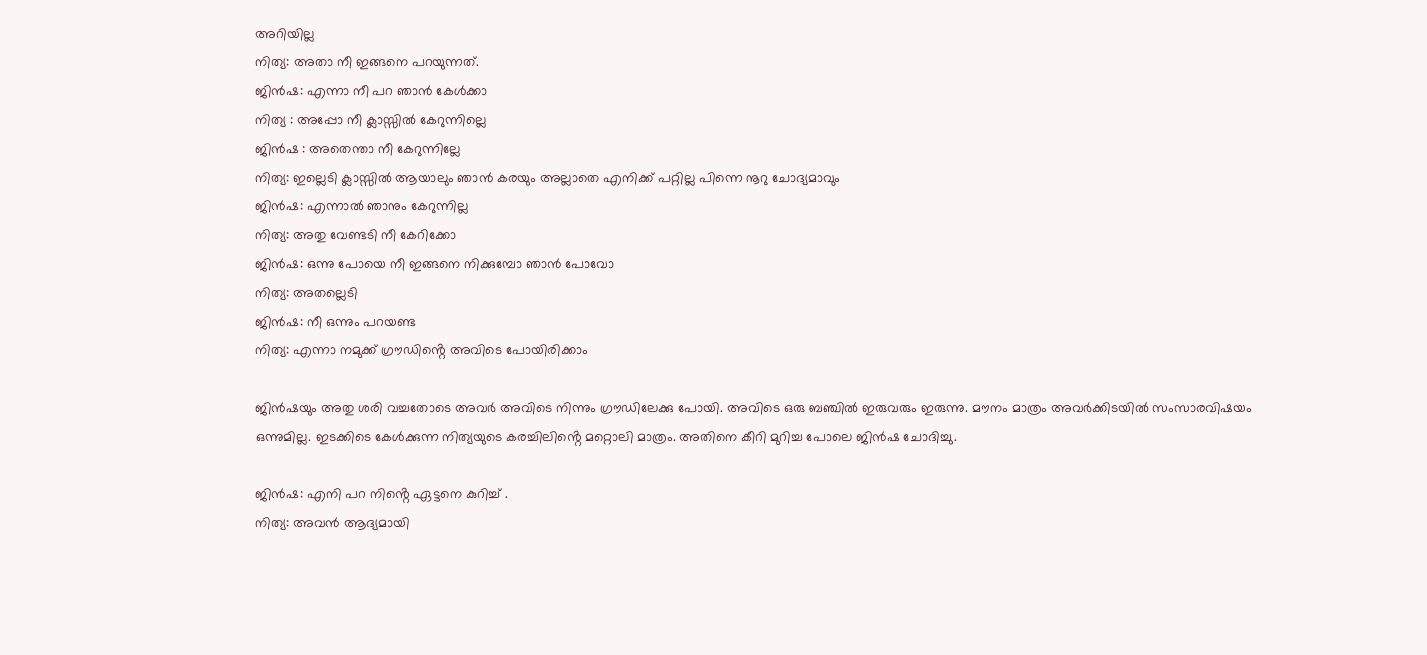അറിയില്ല
നിത്യ: അതാ നീ ഇങ്ങനെ പറയുന്നത്.
ജിൻഷ: എന്നാ നീ പറ ഞാൻ കേൾക്കാ
നിത്യ : അപ്പോ നീ ക്ലാസ്സിൽ കേറുന്നില്ലെ
ജിൻഷ : അതെന്താ നീ കേറുന്നില്ലേ
നിത്യ: ഇല്ലെടി ക്ലാസ്സിൽ ആയാലും ഞാൻ കരയും അല്ലാതെ എനിക്ക് പറ്റില്ല പിന്നെ നൂറു ചോദ്യമാവും
ജിൻഷ: എന്നാൽ ഞാനും കേറുന്നില്ല
നിത്യ: അതു വേണ്ടടി നീ കേറിക്കോ
ജിൻഷ: ഒന്നു പോയെ നീ ഇങ്ങനെ നിക്കുമ്പോ ഞാൻ പോവോ
നിത്യ: അതല്ലെടി
ജിൻഷ: നീ ഒന്നും പറയണ്ട
നിത്യ: എന്നാ നമുക്ക് ഗ്രൗഡിൻ്റെ അവിടെ പോയിരിക്കാം

ജിൻഷയും അതു ശരി വച്ചതോടെ അവർ അവിടെ നിന്നും ഗ്രൗഡിലേക്കു പോയി. അവിടെ ഒരു ബഞ്ചിൽ ഇരുവരും ഇരുന്നു. മൗനം മാത്രം അവർക്കിടയിൽ സംസാരവിഷയം ഒന്നുമില്ല. ഇടക്കിടെ കേൾക്കുന്ന നിത്യയുടെ കരച്ചിലിൻ്റെ മറ്റൊലി മാത്രം. അതിനെ കീറി മുറിച്ച പോലെ ജിൻഷ ചോദിച്ചു.

ജിൻഷ: എനി പറ നിൻ്റെ ഏട്ടനെ കുറിച്ച് .
നിത്യ: അവൻ ആദ്യമായി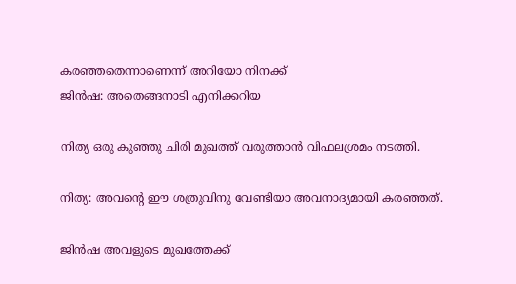കരഞ്ഞതെന്നാണെന്ന് അറിയോ നിനക്ക്
ജിൻഷ: അതെങ്ങനാടി എനിക്കറിയ

നിത്യ ഒരു കുഞ്ഞു ചിരി മുഖത്ത് വരുത്താൻ വിഫലശ്രമം നടത്തി.

നിത്യ: അവൻ്റെ ഈ ശത്രുവിനു വേണ്ടിയാ അവനാദ്യമായി കരഞ്ഞത്.

ജിൻഷ അവളുടെ മുഖത്തേക്ക്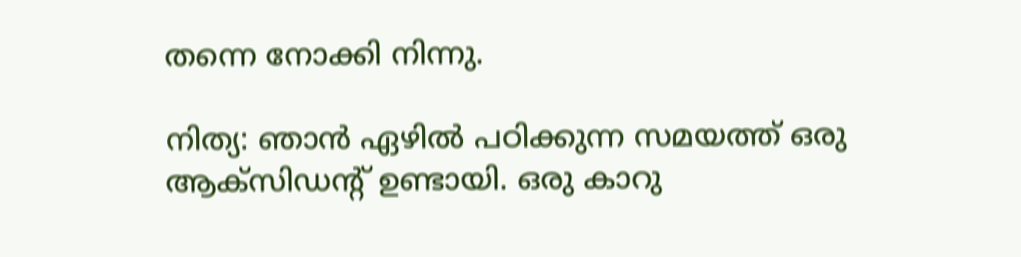തന്നെ നോക്കി നിന്നു.

നിത്യ: ഞാൻ ഏഴിൽ പഠിക്കുന്ന സമയത്ത് ഒരു ആക്സിഡൻ്റ് ഉണ്ടായി. ഒരു കാറു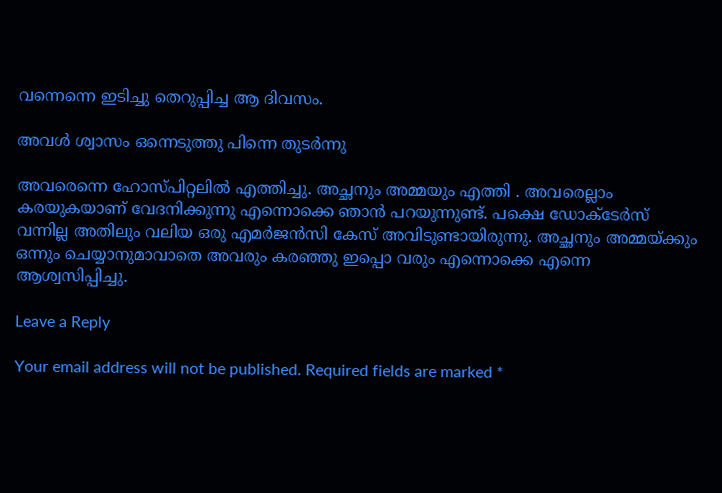വന്നെന്നെ ഇടിച്ചു തെറുപ്പിച്ച ആ ദിവസം.

അവൾ ശ്വാസം ഒന്നെടുത്തു പിന്നെ തുടർന്നു

അവരെന്നെ ഹോസ്പിറ്റലിൽ എത്തിച്ചു. അച്ഛനും അമ്മയും എത്തി . അവരെല്ലാം കരയുകയാണ് വേദനിക്കുന്നു എന്നൊക്കെ ഞാൻ പറയുന്നുണ്ട്. പക്ഷെ ഡോക്ടേർസ് വന്നില്ല അതിലും വലിയ ഒരു എമർജൻസി കേസ് അവിടുണ്ടായിരുന്നു. അച്ഛനും അമ്മയ്ക്കും ഒന്നും ചെയ്യാനുമാവാതെ അവരും കരഞ്ഞു ഇപ്പൊ വരും എന്നൊക്കെ എന്നെ ആശ്വസിപ്പിച്ചു.

Leave a Reply

Your email address will not be published. Required fields are marked *